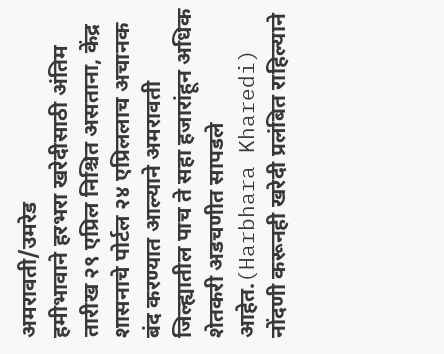अमरावती/उमरेड
हमीभावाने हरभरा खरेदीसाठी अंतिम तारीख २९ एप्रिल निश्चित असताना, केंद्र शासनाचे पोर्टल २४ एप्रिललाच अचानक बंद करण्यात आल्याने अमरावती जिल्ह्यातील पाच ते सहा हजारांहून अधिक शेतकरी अडचणीत सापडले आहेत.(Harbhara Kharedi)
नोंदणी करूनही खरेदी प्रलंबित राहिल्याने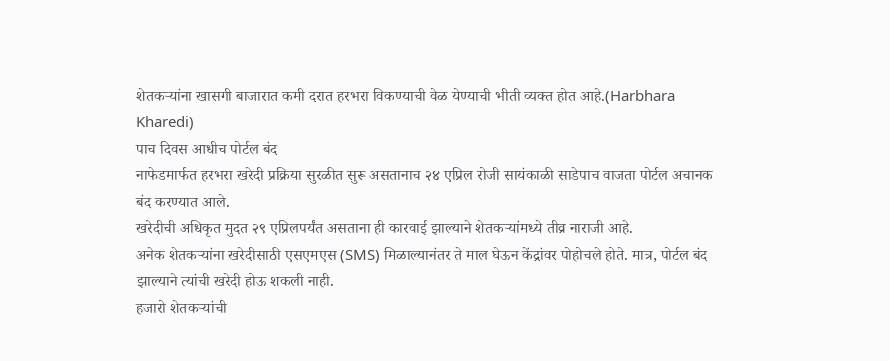शेतकऱ्यांना खासगी बाजारात कमी दरात हरभरा विकण्याची वेळ येण्याची भीती व्यक्त होत आहे.(Harbhara Kharedi)
पाच दिवस आधीच पोर्टल बंद
नाफेडमार्फत हरभरा खरेदी प्रक्रिया सुरळीत सुरू असतानाच २४ एप्रिल रोजी सायंकाळी साडेपाच वाजता पोर्टल अचानक बंद करण्यात आले.
खरेदीची अधिकृत मुदत २९ एप्रिलपर्यंत असताना ही कारवाई झाल्याने शेतकऱ्यांमध्ये तीव्र नाराजी आहे.
अनेक शेतकऱ्यांना खरेदीसाठी एसएमएस (SMS) मिळाल्यानंतर ते माल घेऊन केंद्रांवर पोहोचले होते. मात्र, पोर्टल बंद झाल्याने त्यांची खरेदी होऊ शकली नाही.
हजारो शेतकऱ्यांची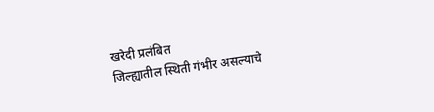खरेदी प्रलंबित
जिल्ह्यातील स्थिती गंभीर असल्याचे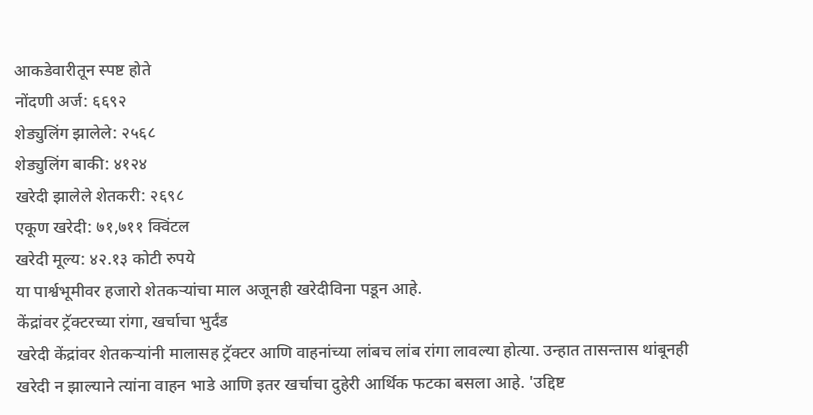आकडेवारीतून स्पष्ट होते
नोंदणी अर्ज: ६६९२
शेड्युलिंग झालेले: २५६८
शेड्युलिंग बाकी: ४१२४
खरेदी झालेले शेतकरी: २६९८
एकूण खरेदी: ७१,७११ क्विंटल
खरेदी मूल्य: ४२.१३ कोटी रुपये
या पार्श्वभूमीवर हजारो शेतकऱ्यांचा माल अजूनही खरेदीविना पडून आहे.
केंद्रांवर ट्रॅक्टरच्या रांगा, खर्चाचा भुर्दंड
खरेदी केंद्रांवर शेतकऱ्यांनी मालासह ट्रॅक्टर आणि वाहनांच्या लांबच लांब रांगा लावल्या होत्या. उन्हात तासन्तास थांबूनही खरेदी न झाल्याने त्यांना वाहन भाडे आणि इतर खर्चाचा दुहेरी आर्थिक फटका बसला आहे. 'उद्दिष्ट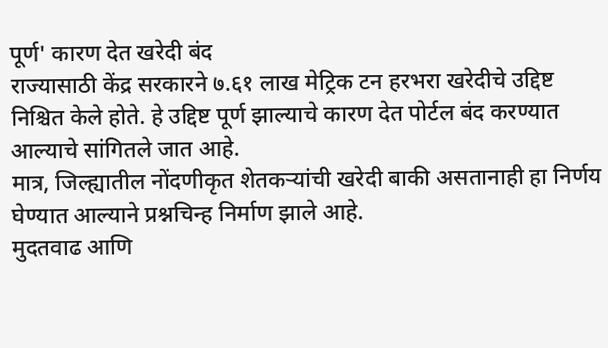पूर्ण' कारण देत खरेदी बंद
राज्यासाठी केंद्र सरकारने ७.६१ लाख मेट्रिक टन हरभरा खरेदीचे उद्दिष्ट निश्चित केले होते. हे उद्दिष्ट पूर्ण झाल्याचे कारण देत पोर्टल बंद करण्यात आल्याचे सांगितले जात आहे.
मात्र, जिल्ह्यातील नोंदणीकृत शेतकऱ्यांची खरेदी बाकी असतानाही हा निर्णय घेण्यात आल्याने प्रश्नचिन्ह निर्माण झाले आहे.
मुदतवाढ आणि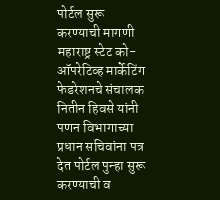पोर्टल सुरू करण्याची मागणी
महाराष्ट्र स्टेट को-ऑपरेटिव्ह मार्केटिंग फेडरेशनचे संचालक नितीन हिवसे यांनी पणन विभागाच्या प्रधान सचिवांना पत्र देत पोर्टल पुन्हा सुरू करण्याची व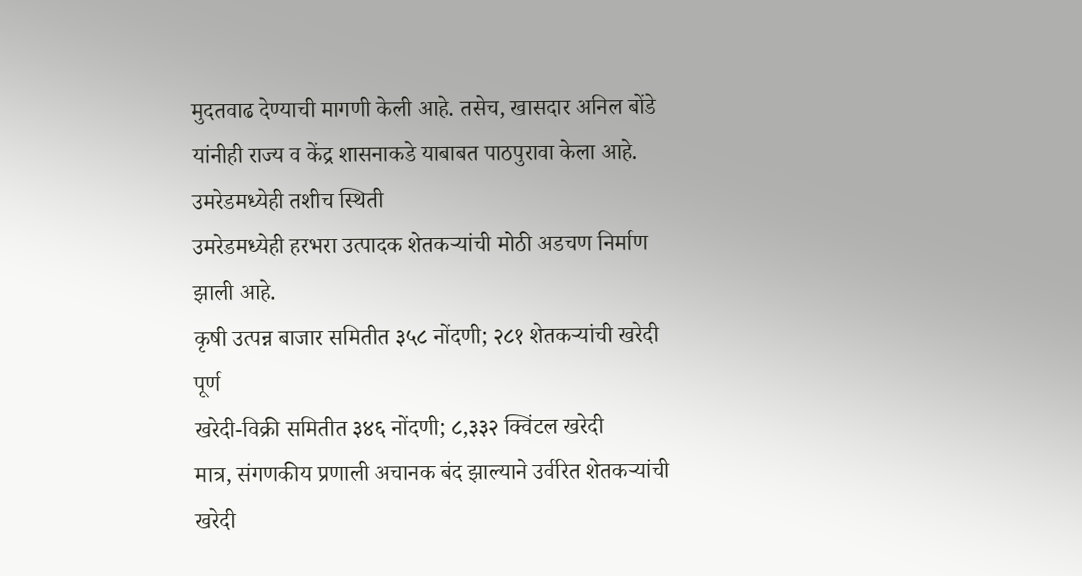मुदतवाढ देण्याची मागणी केली आहे. तसेच, खासदार अनिल बोंडे यांनीही राज्य व केंद्र शासनाकडे याबाबत पाठपुरावा केला आहे.
उमरेडमध्येही तशीच स्थिती
उमरेडमध्येही हरभरा उत्पादक शेतकऱ्यांची मोठी अडचण निर्माण झाली आहे.
कृषी उत्पन्न बाजार समितीत ३५८ नोंदणी; २८१ शेतकऱ्यांची खरेदी पूर्ण
खरेदी-विक्री समितीत ३४६ नोंदणी; ८,३३२ क्विंटल खरेदी
मात्र, संगणकीय प्रणाली अचानक बंद झाल्याने उर्वरित शेतकऱ्यांची खरेदी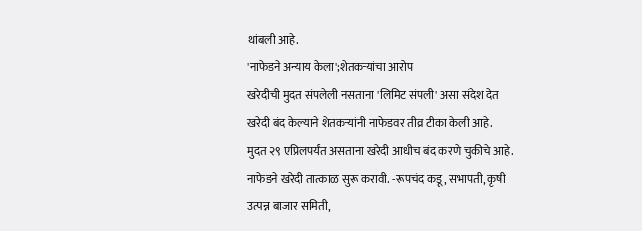थांबली आहे.
'नाफेडने अन्याय केला';शेतकऱ्यांचा आरोप
खरेदीची मुदत संपलेली नसताना 'लिमिट संपली' असा संदेश देत खरेदी बंद केल्याने शेतकऱ्यांनी नाफेडवर तीव्र टीका केली आहे.
मुदत २९ एप्रिलपर्यंत असताना खरेदी आधीच बंद करणे चुकीचे आहे. नाफेडने खरेदी तात्काळ सुरू करावी. -रूपचंद कडू, सभापती, कृषी उत्पन्न बाजार समिती,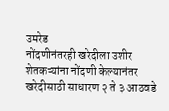उमरेड
नोंदणीनंतरही खरेदीला उशीर
शेतकऱ्यांना नोंदणी केल्यानंतर खरेदीसाठी साधारण २ ते ३ आठवडे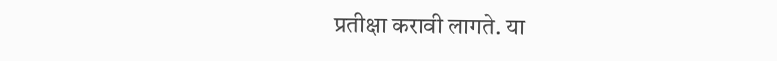प्रतीक्षा करावी लागते. या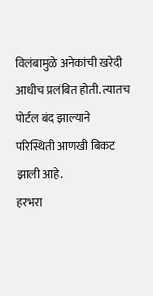विलंबामुळे अनेकांची खरेदी आधीच प्रलंबित होती. त्यातच पोर्टल बंद झाल्याने परिस्थिती आणखी बिकट झाली आहे.
हरभरा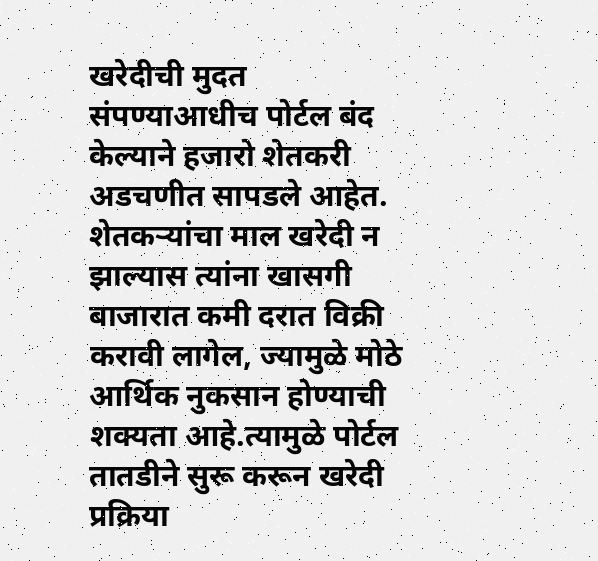खरेदीची मुदत संपण्याआधीच पोर्टल बंद केल्याने हजारो शेतकरी अडचणीत सापडले आहेत. शेतकऱ्यांचा माल खरेदी न झाल्यास त्यांना खासगी बाजारात कमी दरात विक्री करावी लागेल, ज्यामुळे मोठे आर्थिक नुकसान होण्याची शक्यता आहे.त्यामुळे पोर्टल तातडीने सुरू करून खरेदी प्रक्रिया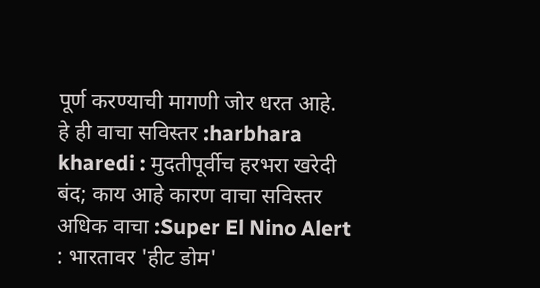पूर्ण करण्याची मागणी जोर धरत आहे.
हे ही वाचा सविस्तर :harbhara kharedi : मुदतीपूर्वीच हरभरा खरेदी बंद; काय आहे कारण वाचा सविस्तर
अधिक वाचा :Super El Nino Alert : भारतावर 'हीट डोम'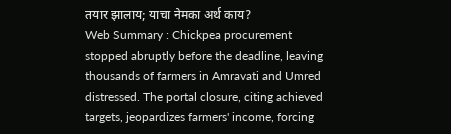तयार झालाय; याचा नेमका अर्थ काय?
Web Summary : Chickpea procurement stopped abruptly before the deadline, leaving thousands of farmers in Amravati and Umred distressed. The portal closure, citing achieved targets, jeopardizes farmers' income, forcing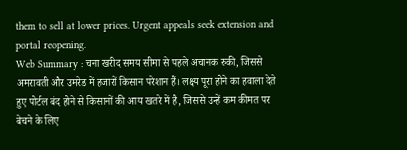them to sell at lower prices. Urgent appeals seek extension and portal reopening.
Web Summary : चना खरीद समय सीमा से पहले अचानक रुकी, जिससे अमरावती और उमरेड में हजारों किसान परेशान हैं। लक्ष्य पूरा होने का हवाला देते हुए पोर्टल बंद होने से किसानों की आय खतरे में है, जिससे उन्हें कम कीमत पर बेचने के लिए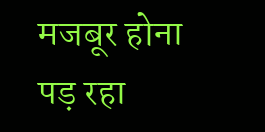मजबूर होना पड़ रहा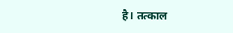है। तत्काल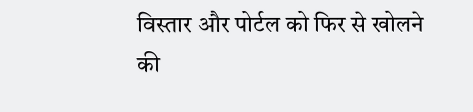विस्तार और पोर्टल को फिर से खोलने की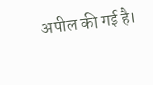अपील की गई है।